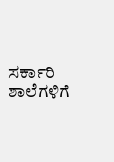ಸರ್ಕಾರಿ ಶಾಲೆಗಳಿಗೆ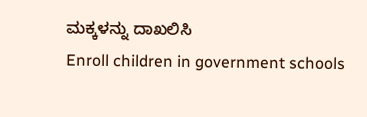ಮಕ್ಕಳನ್ನು ದಾಖಲಿಸಿ
Enroll children in government schools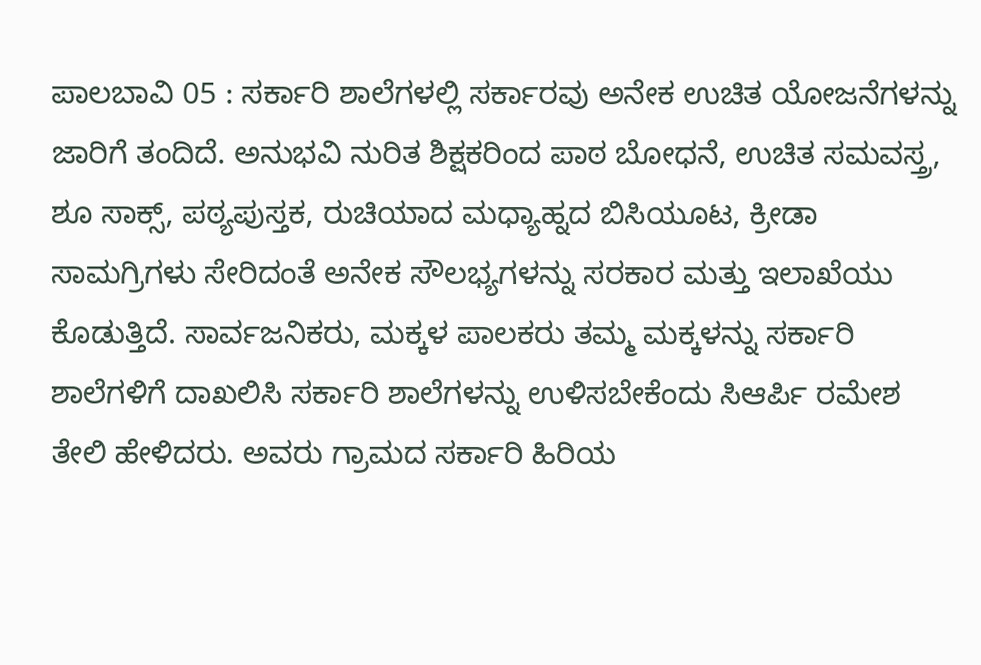ಪಾಲಬಾವಿ 05 : ಸರ್ಕಾರಿ ಶಾಲೆಗಳಲ್ಲಿ ಸರ್ಕಾರವು ಅನೇಕ ಉಚಿತ ಯೋಜನೆಗಳನ್ನು ಜಾರಿಗೆ ತಂದಿದೆ. ಅನುಭವಿ ನುರಿತ ಶಿಕ್ಷಕರಿಂದ ಪಾಠ ಬೋಧನೆ, ಉಚಿತ ಸಮವಸ್ತ್ರ, ಶೂ ಸಾಕ್ಸ್, ಪಠ್ಯಪುಸ್ತಕ, ರುಚಿಯಾದ ಮಧ್ಯಾಹ್ನದ ಬಿಸಿಯೂಟ, ಕ್ರೀಡಾ ಸಾಮಗ್ರಿಗಳು ಸೇರಿದಂತೆ ಅನೇಕ ಸೌಲಭ್ಯಗಳನ್ನು ಸರಕಾರ ಮತ್ತು ಇಲಾಖೆಯು ಕೊಡುತ್ತಿದೆ. ಸಾರ್ವಜನಿಕರು, ಮಕ್ಕಳ ಪಾಲಕರು ತಮ್ಮ ಮಕ್ಕಳನ್ನು ಸರ್ಕಾರಿ ಶಾಲೆಗಳಿಗೆ ದಾಖಲಿಸಿ ಸರ್ಕಾರಿ ಶಾಲೆಗಳನ್ನು ಉಳಿಸಬೇಕೆಂದು ಸಿಆರ್ಪಿ ರಮೇಶ ತೇಲಿ ಹೇಳಿದರು. ಅವರು ಗ್ರಾಮದ ಸರ್ಕಾರಿ ಹಿರಿಯ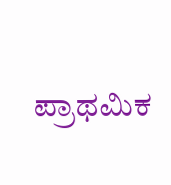ಪ್ರಾಥಮಿಕ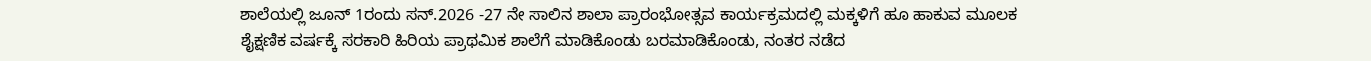ಶಾಲೆಯಲ್ಲಿ ಜೂನ್ 1ರಂದು ಸನ್.2026 -27 ನೇ ಸಾಲಿನ ಶಾಲಾ ಪ್ರಾರಂಭೋತ್ಸವ ಕಾರ್ಯಕ್ರಮದಲ್ಲಿ ಮಕ್ಕಳಿಗೆ ಹೂ ಹಾಕುವ ಮೂಲಕ ಶೈಕ್ಷಣಿಕ ವರ್ಷಕ್ಕೆ ಸರಕಾರಿ ಹಿರಿಯ ಪ್ರಾಥಮಿಕ ಶಾಲೆಗೆ ಮಾಡಿಕೊಂಡು ಬರಮಾಡಿಕೊಂಡು, ನಂತರ ನಡೆದ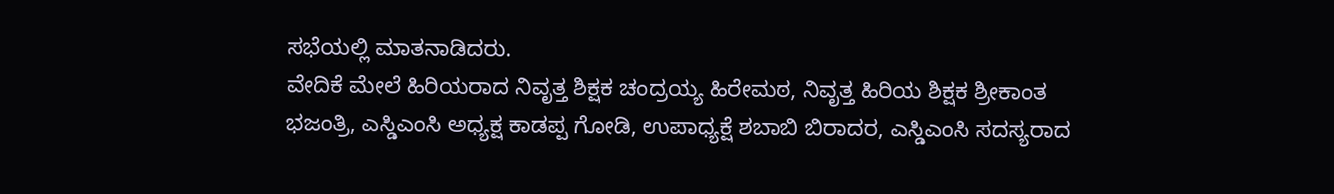ಸಭೆಯಲ್ಲಿ ಮಾತನಾಡಿದರು.
ವೇದಿಕೆ ಮೇಲೆ ಹಿರಿಯರಾದ ನಿವೃತ್ತ ಶಿಕ್ಷಕ ಚಂದ್ರಯ್ಯ ಹಿರೇಮಠ, ನಿವೃತ್ತ ಹಿರಿಯ ಶಿಕ್ಷಕ ಶ್ರೀಕಾಂತ ಭಜಂತ್ರಿ, ಎಸ್ಡಿಎಂಸಿ ಅಧ್ಯಕ್ಷ ಕಾಡಪ್ಪ ಗೋಡಿ, ಉಪಾಧ್ಯಕ್ಷೆ ಶಬಾಬಿ ಬಿರಾದರ, ಎಸ್ಡಿಎಂಸಿ ಸದಸ್ಯರಾದ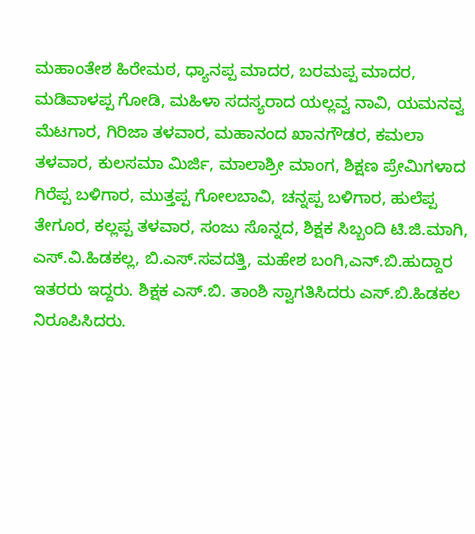ಮಹಾಂತೇಶ ಹಿರೇಮಠ, ಧ್ಯಾನಪ್ಪ ಮಾದರ, ಬರಮಪ್ಪ ಮಾದರ, ಮಡಿವಾಳಪ್ಪ ಗೋಡಿ, ಮಹಿಳಾ ಸದಸ್ಯರಾದ ಯಲ್ಲವ್ವ ನಾವಿ, ಯಮನವ್ವ ಮೆಟಗಾರ, ಗಿರಿಜಾ ತಳವಾರ, ಮಹಾನಂದ ಖಾನಗೌಡರ, ಕಮಲಾ ತಳವಾರ, ಕುಲಸಮಾ ಮಿರ್ಜಿ, ಮಾಲಾಶ್ರೀ ಮಾಂಗ, ಶಿಕ್ಷಣ ಪ್ರೇಮಿಗಳಾದ ಗಿರೆಪ್ಪ ಬಳಿಗಾರ, ಮುತ್ತಪ್ಪ ಗೋಲಬಾವಿ, ಚನ್ನಪ್ಪ ಬಳಿಗಾರ, ಹುಲೆಪ್ಪ ತೇಗೂರ, ಕಲ್ಲಪ್ಪ ತಳವಾರ, ಸಂಜು ಸೊನ್ನದ, ಶಿಕ್ಷಕ ಸಿಬ್ಬಂದಿ ಟಿ.ಜಿ.ಮಾಗಿ, ಎಸ್.ವಿ.ಹಿಡಕಲ್ಲ, ಬಿ.ಎಸ್.ಸವದತ್ತಿ, ಮಹೇಶ ಬಂಗಿ,ಎನ್.ಬಿ.ಹುದ್ದಾರ ಇತರರು ಇದ್ದರು. ಶಿಕ್ಷಕ ಎಸ್.ಬಿ. ತಾಂಶಿ ಸ್ವಾಗತಿಸಿದರು ಎಸ್.ಬಿ.ಹಿಡಕಲ ನಿರೂಪಿಸಿದರು.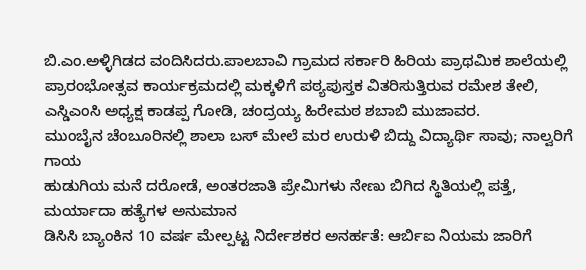ಬಿ.ಎಂ.ಅಳ್ಳಿಗಿಡದ ವಂದಿಸಿದರು.ಪಾಲಬಾವಿ ಗ್ರಾಮದ ಸರ್ಕಾರಿ ಹಿರಿಯ ಪ್ರಾಥಮಿಕ ಶಾಲೆಯಲ್ಲಿ ಪ್ರಾರಂಭೋತ್ಸವ ಕಾರ್ಯಕ್ರಮದಲ್ಲಿ ಮಕ್ಕಳಿಗೆ ಪಠ್ಯಪುಸ್ತಕ ವಿತರಿಸುತ್ತಿರುವ ರಮೇಶ ತೇಲಿ, ಎಸ್ಡಿಎಂಸಿ ಅಧ್ಯಕ್ಷ ಕಾಡಪ್ಪ ಗೋಡಿ, ಚಂದ್ರಯ್ಯ ಹಿರೇಮಠ ಶಬಾಬಿ ಮುಜಾವರ.
ಮುಂಬೈನ ಚೆಂಬೂರಿನಲ್ಲಿ ಶಾಲಾ ಬಸ್ ಮೇಲೆ ಮರ ಉರುಳಿ ಬಿದ್ದು ವಿದ್ಯಾರ್ಥಿ ಸಾವು; ನಾಲ್ವರಿಗೆ ಗಾಯ
ಹುಡುಗಿಯ ಮನೆ ದರೋಡೆ, ಅಂತರಜಾತಿ ಪ್ರೇಮಿಗಳು ನೇಣು ಬಿಗಿದ ಸ್ಥಿತಿಯಲ್ಲಿ ಪತ್ತೆ, ಮರ್ಯಾದಾ ಹತ್ಯೆಗಳ ಅನುಮಾನ
ಡಿಸಿಸಿ ಬ್ಯಾಂಕಿನ 10 ವರ್ಷ ಮೇಲ್ಪಟ್ಟ ನಿರ್ದೇಶಕರ ಅನರ್ಹತೆ: ಆರ್ಬಿಐ ನಿಯಮ ಜಾರಿಗೆ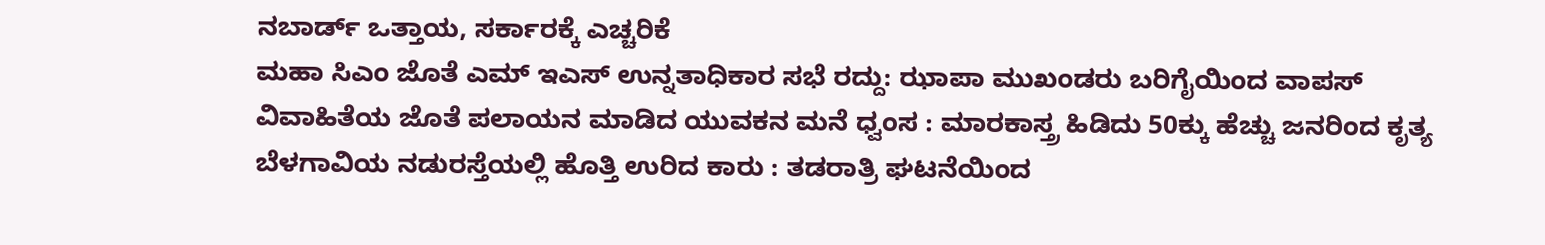ನಬಾರ್ಡ್ ಒತ್ತಾಯ, ಸರ್ಕಾರಕ್ಕೆ ಎಚ್ಚರಿಕೆ
ಮಹಾ ಸಿಎಂ ಜೊತೆ ಎಮ್ ಇಎಸ್ ಉನ್ನತಾಧಿಕಾರ ಸಭೆ ರದ್ದು: ಝಾಪಾ ಮುಖಂಡರು ಬರಿಗೈಯಿಂದ ವಾಪಸ್
ವಿವಾಹಿತೆಯ ಜೊತೆ ಪಲಾಯನ ಮಾಡಿದ ಯುವಕನ ಮನೆ ಧ್ವಂಸ : ಮಾರಕಾಸ್ತ್ರ ಹಿಡಿದು 50ಕ್ಕು ಹೆಚ್ಚು ಜನರಿಂದ ಕೃತ್ಯ
ಬೆಳಗಾವಿಯ ನಡುರಸ್ತೆಯಲ್ಲಿ ಹೊತ್ತಿ ಉರಿದ ಕಾರು : ತಡರಾತ್ರಿ ಘಟನೆಯಿಂದ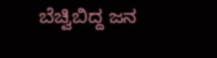ಬೆಚ್ವಿಬಿದ್ದ ಜನ